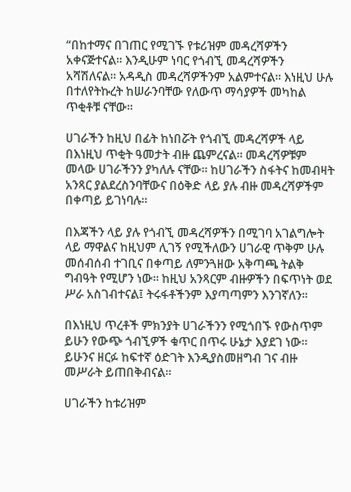“በከተማና በገጠር የሚገኙ የቱሪዝም መዳረሻዎችን አቀናጅተናል። እንዲሁም ነባር የጎብኚ መዳረሻዎችን አሻሽለናል። አዳዲስ መዳረሻዎችንም አልምተናል። እነዚህ ሁሉ በተለየትኩረት ከሠራንባቸው የለውጥ ማሳያዎች መካከል ጥቂቶቹ ናቸው።

ሀገራችን ከዚህ በፊት ከነበሯት የጎብኚ መዳረሻዎች ላይ በእነዚህ ጥቂት ዓመታት ብዙ ጨምረናል። መዳረሻዎቹም መላው ሀገራችንን ያካለሉ ናቸው። ከሀገራችን ስፋትና ከመብዛት አንጻር ያልደረስንባቸውና በዕቅድ ላይ ያሉ ብዙ መዳረሻዎችም በቀጣይ ይገነባሉ።

በእጃችን ላይ ያሉ የጎብኚ መዳረሻዎችን በሚገባ አገልግሎት ላይ ማዋልና ከዚህም ሊገኝ የሚችለውን ሀገራዊ ጥቅም ሁሉ መሰብሰብ ተገቢና በቀጣይ ለምንጓዘው አቅጣጫ ትልቅ ግብዓት የሚሆን ነው። ከዚህ አንጻርም ብዙዎችን በፍጥነት ወደ ሥራ አስገብተናል፤ ትሩፋቶችንም እያጣጣምን እንገኛለን።

በእነዚህ ጥረቶች ምክንያት ሀገራችንን የሚጎበኙ የውስጥም ይሁን የውጭ ጎብኚዎች ቁጥር በጥሩ ሁኔታ እያደገ ነው። ይሁንና ዘርፉ ከፍተኛ ዕድገት እንዲያስመዘግብ ገና ብዙ መሥራት ይጠበቅብናል።

ሀገራችን ከቱሪዝም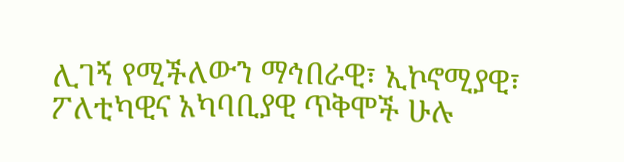ሊገኝ የሚችለውን ማኅበራዊ፣ ኢኮኖሚያዊ፣ ፖለቲካዊና አካባቢያዊ ጥቅሞች ሁሉ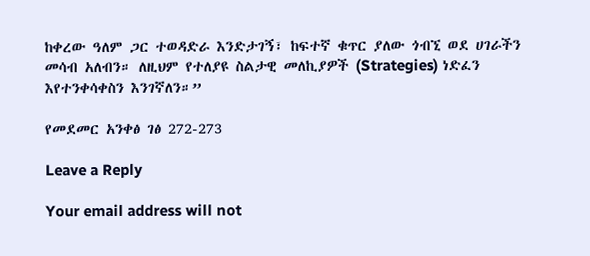ከቀረው ዓለም ጋር ተወዳድራ እንድታገኝ፣ ከፍተኛ ቁጥር ያለው ጎብኚ ወደ ሀገራችን መሳብ አለብን። ለዚህም የተለያዩ ስልታዊ መለኪያዎች (Strategies) ነድፈን እየተንቀሳቀስን እንገኛለን።”

የመደመር አንቀፅ ገፅ 272-273

Leave a Reply

Your email address will not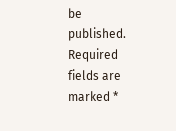be published. Required fields are marked *